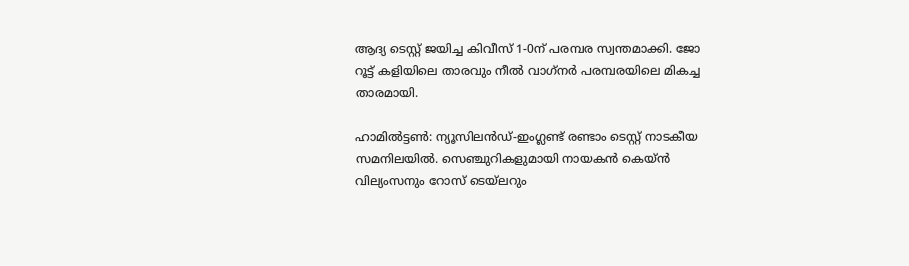ആദ്യ ടെസ്റ്റ് ജയിച്ച കിവീസ് 1-0ന് പരമ്പര സ്വന്തമാക്കി. ജോ റൂട്ട് കളിയിലെ താരവും നീല്‍ വാഗ്‌നര്‍ പരമ്പരയിലെ മികച്ച താരമായി.

ഹാമില്‍ട്ടണ്‍: ന്യൂസിലന്‍ഡ്-ഇംഗ്ലണ്ട് രണ്ടാം ടെസ്റ്റ് നാടകീയ സമനിലയില്‍. സെഞ്ചുറികളുമായി നായകന്‍ കെയ്‌ന്‍ വില്യംസനും റോസ് ടെയ്‌ലറും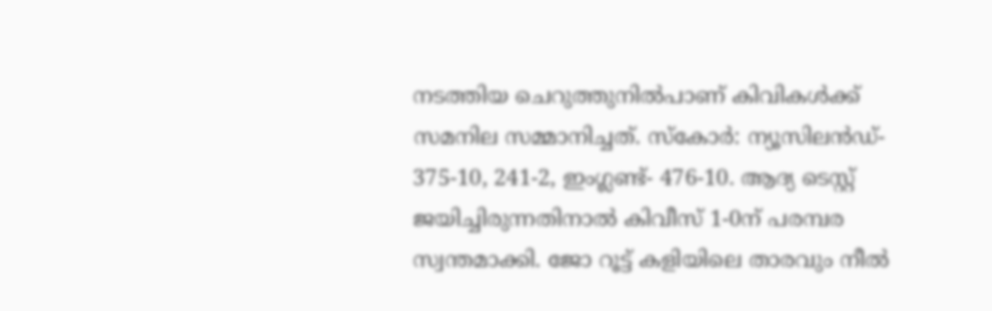നടത്തിയ ചെറുത്തുനില്‍പാണ് കിവികള്‍ക്ക് സമനില സമ്മാനിച്ചത്. സ്‌കോര്‍: ന്യൂസിലന്‍ഡ്- 375-10, 241-2, ഇംഗ്ലണ്ട്- 476-10. ആദ്യ ടെസ്റ്റ് ജയിച്ചിരുന്നതിനാല്‍ കിവീസ് 1-0ന് പരമ്പര സ്വന്തമാക്കി. ജോ റൂട്ട് കളിയിലെ താരവും നീല്‍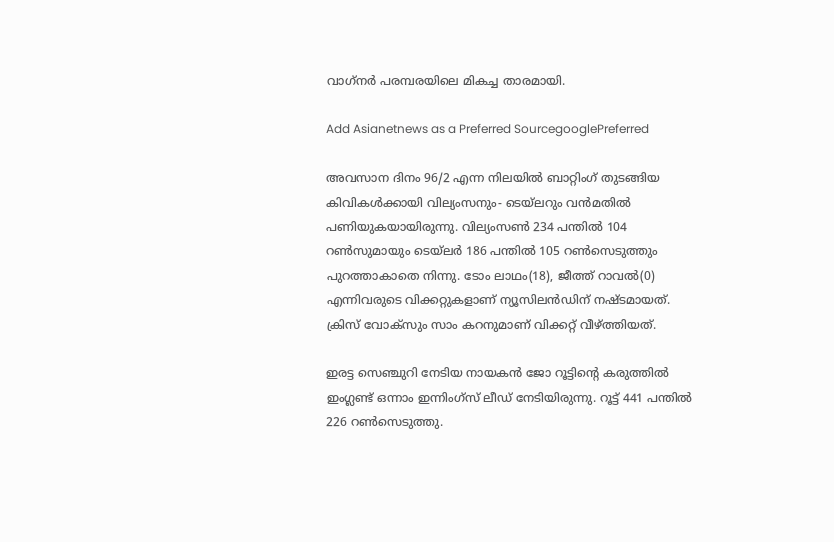വാഗ്‌നര്‍ പരമ്പരയിലെ മികച്ച താരമായി.

Add Asianetnews as a Preferred SourcegooglePreferred

അവസാന ദിനം 96/2 എന്ന നിലയില്‍ ബാറ്റിംഗ് തുടങ്ങിയ കിവികള്‍ക്കായി വില്യംസനും- ടെയ്‌ലറും വന്‍മതില്‍ പണിയുകയായിരുന്നു. വില്യംസണ്‍ 234 പന്തില്‍ 104 റണ്‍സുമായും ടെയ്‌ലര്‍ 186 പന്തില്‍ 105 റണ്‍സെടുത്തും പുറത്താകാതെ നിന്നു. ടോം ലാഥം(18), ജീത്ത് റാവല്‍(0) എന്നിവരുടെ വിക്കറ്റുകളാണ് ന്യൂസിലന്‍ഡിന് നഷ്ടമായത്. ക്രിസ് വോക്‌സും സാം കറനുമാണ് വിക്കറ്റ് വീഴ്‌ത്തിയത്.

ഇരട്ട സെഞ്ചുറി നേടിയ നായകന്‍ ജോ റൂട്ടിന്‍റെ കരുത്തില്‍ ഇംഗ്ലണ്ട് ഒന്നാം ഇന്നിംഗ്‌സ് ലീഡ് നേടിയിരുന്നു. റൂട്ട് 441 പന്തില്‍ 226 റണ്‍സെടുത്തു.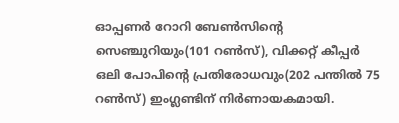ഓപ്പണര്‍ റോറി ബേണ്‍സിന്‍റെ സെഞ്ചുറിയും(101 റണ്‍സ്), വിക്കറ്റ് കീപ്പര്‍ ഒലി പോപിന്‍റെ പ്രതിരോധവും(202 പന്തില്‍ 75 റണ്‍സ്) ഇംഗ്ലണ്ടിന് നിര്‍ണായകമായി.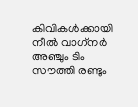കിവികള്‍ക്കായി നീല്‍ വാഗ്‌നര്‍ അഞ്ചും ടിം സൗത്തി രണ്ടും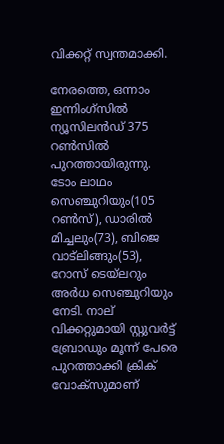വിക്കറ്റ് സ്വന്തമാക്കി.

നേരത്തെ, ഒന്നാം ഇന്നിംഗ്‌സില്‍ ന്യൂസിലന്‍ഡ് 375 റണ്‍സില്‍ പുറത്തായിരുന്നു. ടോം ലാഥം സെഞ്ചുറിയും(105 റണ്‍സ്), ഡാരില്‍ മിച്ചലും(73), ബിജെ വാട്‌ലിങ്ങും(53), റോസ് ടെയ്‌ലറും അര്‍ധ സെഞ്ചുറിയും നേടി. നാല് വിക്കറ്റുമായി സ്റ്റുവര്‍ട്ട് ബ്രോഡും മൂന്ന് പേരെ പുറത്താക്കി ക്രിക് വോക്‌സുമാണ്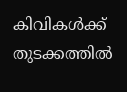കിവികള്‍ക്ക് തുടക്കത്തില്‍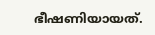ഭീഷണിയായത്.